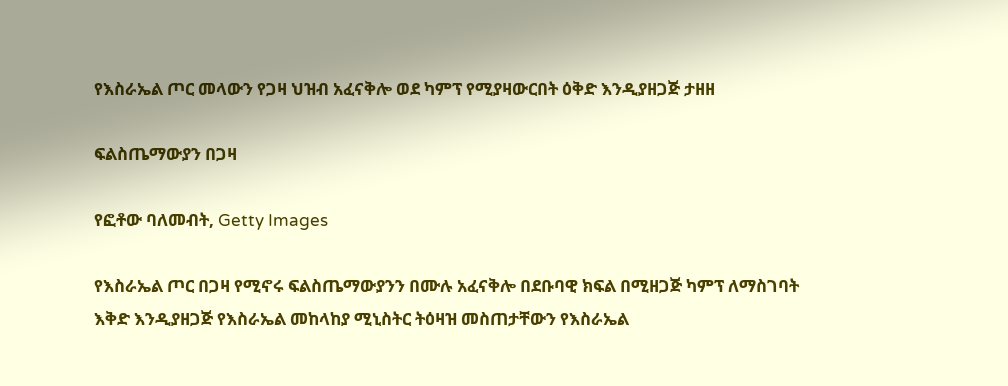የእስራኤል ጦር መላውን የጋዛ ህዝብ አፈናቅሎ ወደ ካምፕ የሚያዛውርበት ዕቅድ እንዲያዘጋጅ ታዘዘ

ፍልስጤማውያን በጋዛ

የፎቶው ባለመብት, Getty Images

የእስራኤል ጦር በጋዛ የሚኖሩ ፍልስጤማውያንን በሙሉ አፈናቅሎ በደቡባዊ ክፍል በሚዘጋጅ ካምፕ ለማስገባት እቅድ እንዲያዘጋጅ የእስራኤል መከላከያ ሚኒስትር ትዕዛዝ መስጠታቸውን የእስራኤል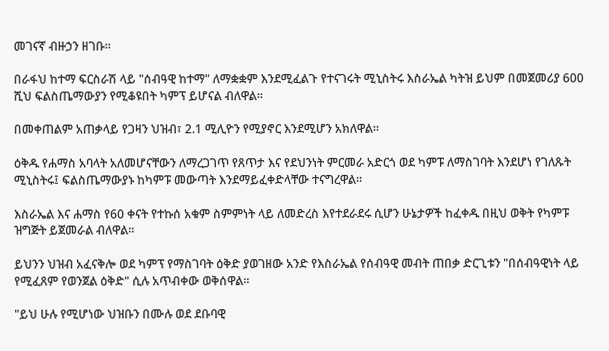መገናኛ ብዙኃን ዘገቡ።

በራፋህ ከተማ ፍርስራሽ ላይ "ሰብዓዊ ከተማ" ለማቋቋም እንደሚፈልጉ የተናገሩት ሚኒስትሩ እስራኤል ካትዝ ይህም በመጀመሪያ 600 ሺህ ፍልስጤማውያን የሚቆዩበት ካምፕ ይሆናል ብለዋል።

በመቀጠልም አጠቃላይ የጋዛን ህዝብ፣ 2.1 ሚሊዮን የሚያኖር እንደሚሆን አክለዋል።

ዕቅዱ የሐማስ አባላት አለመሆናቸውን ለማረጋገጥ የጸጥታ እና የደህንነት ምርመራ አድርጎ ወደ ካምፑ ለማስገባት እንደሆነ የገለጹት ሚኒስትሩ፤ ፍልስጤማውያኑ ከካምፑ መውጣት እንደማይፈቀድላቸው ተናግረዋል።

እስራኤል እና ሐማስ የ60 ቀናት የተኩሰ አቁም ስምምነት ላይ ለመድረስ እየተደራደሩ ሲሆን ሁኔታዎች ከፈቀዱ በዚህ ወቅት የካምፑ ዝግጅት ይጀመራል ብለዋል።

ይህንን ህዝብ አፈናቅሎ ወደ ካምፕ የማስገባት ዕቅድ ያወገዘው አንድ የእስራኤል የሰብዓዊ መብት ጠበቃ ድርጊቱን "በሰብዓዊነት ላይ የሚፈጸም የወንጀል ዕቅድ" ሲሉ አጥብቀው ወቅሰዋል።

"ይህ ሁሉ የሚሆነው ህዝቡን በሙሉ ወደ ደቡባዊ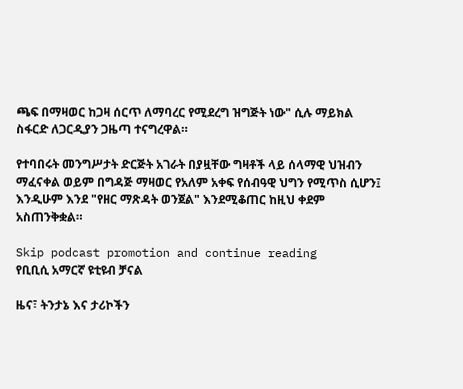ጫፍ በማዛወር ከጋዛ ሰርጥ ለማባረር የሚደረግ ዝግጅት ነው" ሲሉ ማይክል ስፋርድ ለጋርዲያን ጋዜጣ ተናግረዋል።

የተባበሩት መንግሥታት ድርጅት አገራት በያዟቸው ግዛቶች ላይ ሰላማዊ ህዝብን ማፈናቀል ወይም በግዳጅ ማዛወር የአለም አቀፍ የሰብዓዊ ህግን የሚጥስ ሲሆን፤ እንዲሁም እንደ "የዘር ማጽዳት ወንጀል" እንደሚቆጠር ከዚህ ቀደም አስጠንቅቋል።

Skip podcast promotion and continue reading
የቢቢሲ አማርኛ ዩቲዩብ ቻናል

ዜና፣ ትንታኔ እና ታሪኮችን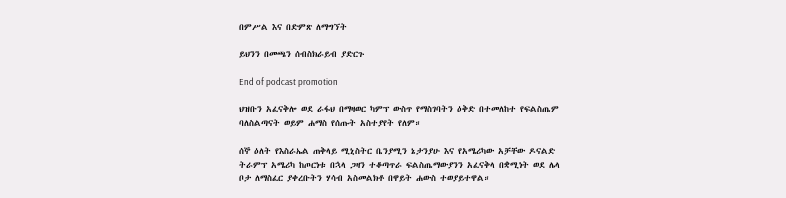በምሥል እና በድምጽ ለማግኘት

ይህንን በመጫን ሰብስክራይብ ያድርጉ

End of podcast promotion

ህዝቡን አፈናቅሎ ወደ ራፋህ በማዛወር ካምፕ ውስጥ የማስገባትን ዕቅድ በተመለከተ የፍልስጤም ባለስልጣናት ወይም ሐማስ የሰጡት አስተያየት የለም።

ሰኞ ዕለት የእስራኤል ጠቅላይ ሚኒስትር ቤንያሚን ኔታንያሁ እና የአሜሪካው አቻቸው ዶናልድ ትራምፕ አሜሪካ ከጦርነቱ በኋላ ጋዛን ተቆጣጥራ ፍልስጤማውያንን አፈናቅላ በቋሚነት ወደ ሌላ ቦታ ለማስፈር ያቀረቡትን ሃሳብ አስመልክቶ በዋይት ሐውስ ተወያይተዋል።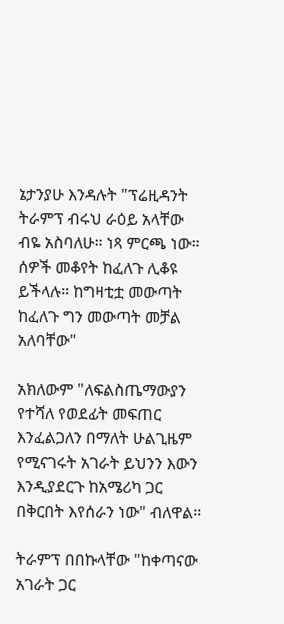ኔታንያሁ እንዳሉት "ፕሬዚዳንት ትራምፕ ብሩህ ራዕይ አላቸው ብዬ አስባለሁ። ነጻ ምርጫ ነው። ሰዎች መቆየት ከፈለጉ ሊቆዩ ይችላሉ። ከግዛቲቷ መውጣት ከፈለጉ ግን መውጣት መቻል አለባቸው"

አክለውም "ለፍልስጤማውያን የተሻለ የወደፊት መፍጠር እንፈልጋለን በማለት ሁልጊዜም የሚናገሩት አገራት ይህንን እውን እንዲያደርጉ ከአሜሪካ ጋር በቅርበት እየሰራን ነው" ብለዋል።

ትራምፕ በበኩላቸው "ከቀጣናው አገራት ጋር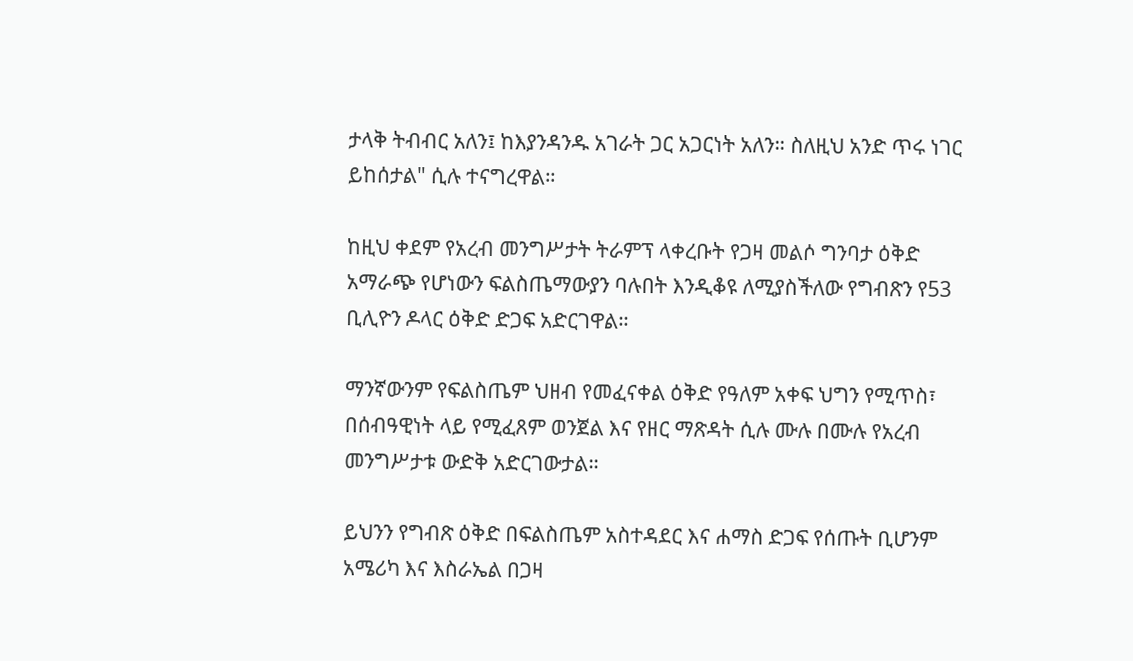ታላቅ ትብብር አለን፤ ከእያንዳንዱ አገራት ጋር አጋርነት አለን። ስለዚህ አንድ ጥሩ ነገር ይከሰታል" ሲሉ ተናግረዋል።

ከዚህ ቀደም የአረብ መንግሥታት ትራምፕ ላቀረቡት የጋዛ መልሶ ግንባታ ዕቅድ አማራጭ የሆነውን ፍልስጤማውያን ባሉበት እንዲቆዩ ለሚያስችለው የግብጽን የ53 ቢሊዮን ዶላር ዕቅድ ድጋፍ አድርገዋል።

ማንኛውንም የፍልስጤም ህዘብ የመፈናቀል ዕቅድ የዓለም አቀፍ ህግን የሚጥስ፣ በሰብዓዊነት ላይ የሚፈጸም ወንጀል እና የዘር ማጽዳት ሲሉ ሙሉ በሙሉ የአረብ መንግሥታቱ ውድቅ አድርገውታል።

ይህንን የግብጽ ዕቅድ በፍልስጤም አስተዳደር እና ሐማስ ድጋፍ የሰጡት ቢሆንም አሜሪካ እና እስራኤል በጋዛ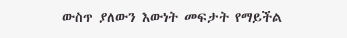ውስጥ ያለውን እውነት መፍታት የማይችል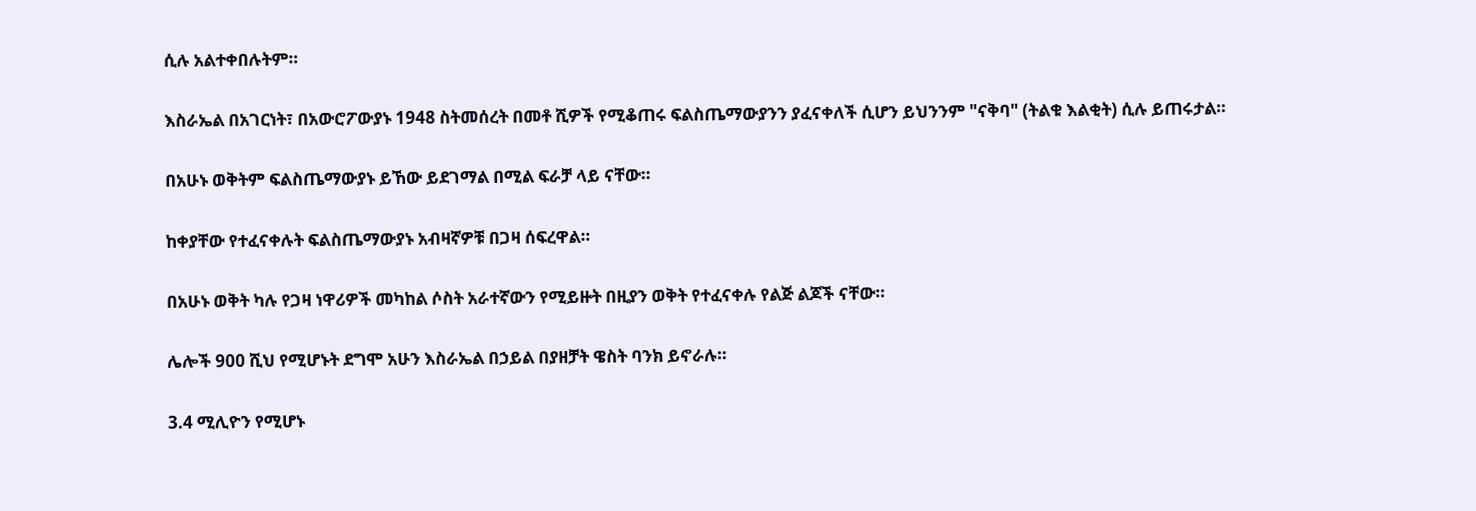ሲሉ አልተቀበሉትም።

እስራኤል በአገርነት፣ በአውሮፖውያኑ 1948 ስትመሰረት በመቶ ሺዎች የሚቆጠሩ ፍልስጤማውያንን ያፈናቀለች ሲሆን ይህንንም "ናቅባ" (ትልቁ እልቂት) ሲሉ ይጠሩታል።

በአሁኑ ወቅትም ፍልስጤማውያኑ ይኸው ይደገማል በሚል ፍራቻ ላይ ናቸው።

ከቀያቸው የተፈናቀሉት ፍልስጤማውያኑ አብዛኛዎቹ በጋዛ ሰፍረዋል።

በአሁኑ ወቅት ካሉ የጋዛ ነዋሪዎች መካከል ሶስት አራተኛውን የሚይዙት በዚያን ወቅት የተፈናቀሉ የልጅ ልጆች ናቸው።

ሌሎች 900 ሺህ የሚሆኑት ደግሞ አሁን እስራኤል በኃይል በያዘቻት ዌስት ባንክ ይኖራሉ።

3.4 ሚሊዮን የሚሆኑ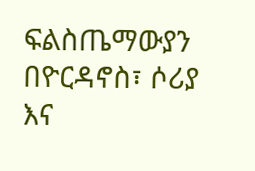ፍልስጤማውያን በዮርዳኖስ፣ ሶሪያ እና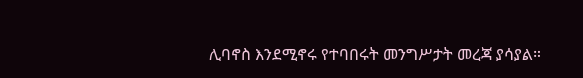ሊባኖስ እንደሚኖሩ የተባበሩት መንግሥታት መረጃ ያሳያል።